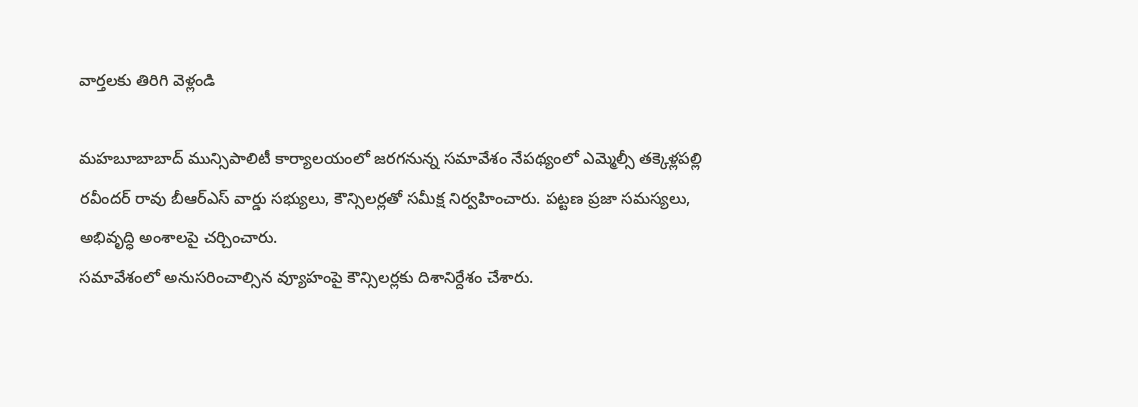వార్తలకు తిరిగి వెళ్లండి

మహబూబాబాద్ మున్సిపాలిటీ కార్యాలయంలో జరగనున్న సమావేశం నేపథ్యంలో ఎమ్మెల్సీ తక్కెళ్లపల్లి రవీందర్ రావు బీఆర్ఎస్ వార్డు సభ్యులు, కౌన్సిలర్లతో సమీక్ష నిర్వహించారు. పట్టణ ప్రజా సమస్యలు, అభివృద్ధి అంశాలపై చర్చించారు.
సమావేశంలో అనుసరించాల్సిన వ్యూహంపై కౌన్సిలర్లకు దిశానిర్దేశం చేశారు.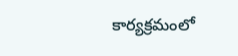కార్యక్రమంలో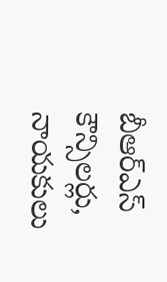బీఆర్ఎస్ కౌన్సిలర్లు, నాయకులు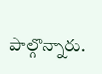పాల్గొన్నారు.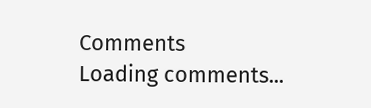Comments
Loading comments...